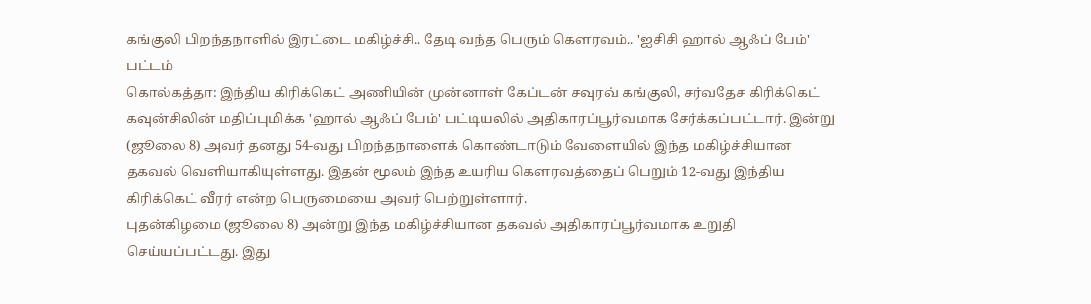கங்குலி பிறந்தநாளில் இரட்டை மகிழ்ச்சி.. தேடி வந்த பெரும் கௌரவம்.. 'ஐசிசி ஹால் ஆஃப் பேம்' பட்டம்
கொல்கத்தா: இந்திய கிரிக்கெட் அணியின் முன்னாள் கேப்டன் சவுரவ் கங்குலி, சர்வதேச கிரிக்கெட் கவுன்சிலின் மதிப்புமிக்க 'ஹால் ஆஃப் பேம்' பட்டியலில் அதிகாரப்பூர்வமாக சேர்க்கப்பட்டார். இன்று (ஜூலை 8) அவர் தனது 54-வது பிறந்தநாளைக் கொண்டாடும் வேளையில் இந்த மகிழ்ச்சியான தகவல் வெளியாகியுள்ளது. இதன் மூலம் இந்த உயரிய கௌரவத்தைப் பெறும் 12-வது இந்திய கிரிக்கெட் வீரர் என்ற பெருமையை அவர் பெற்றுள்ளார்.
புதன்கிழமை (ஜூலை 8) அன்று இந்த மகிழ்ச்சியான தகவல் அதிகாரப்பூர்வமாக உறுதி செய்யப்பட்டது. இது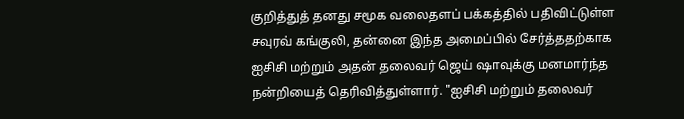குறித்துத் தனது சமூக வலைதளப் பக்கத்தில் பதிவிட்டுள்ள சவுரவ் கங்குலி, தன்னை இந்த அமைப்பில் சேர்த்ததற்காக ஐசிசி மற்றும் அதன் தலைவர் ஜெய் ஷாவுக்கு மனமார்ந்த நன்றியைத் தெரிவித்துள்ளார். "ஐசிசி மற்றும் தலைவர்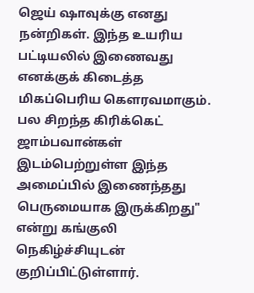ஜெய் ஷாவுக்கு எனது நன்றிகள். இந்த உயரிய பட்டியலில் இணைவது எனக்குக் கிடைத்த மிகப்பெரிய கௌரவமாகும். பல சிறந்த கிரிக்கெட் ஜாம்பவான்கள் இடம்பெற்றுள்ள இந்த அமைப்பில் இணைந்தது பெருமையாக இருக்கிறது" என்று கங்குலி நெகிழ்ச்சியுடன் குறிப்பிட்டுள்ளார்.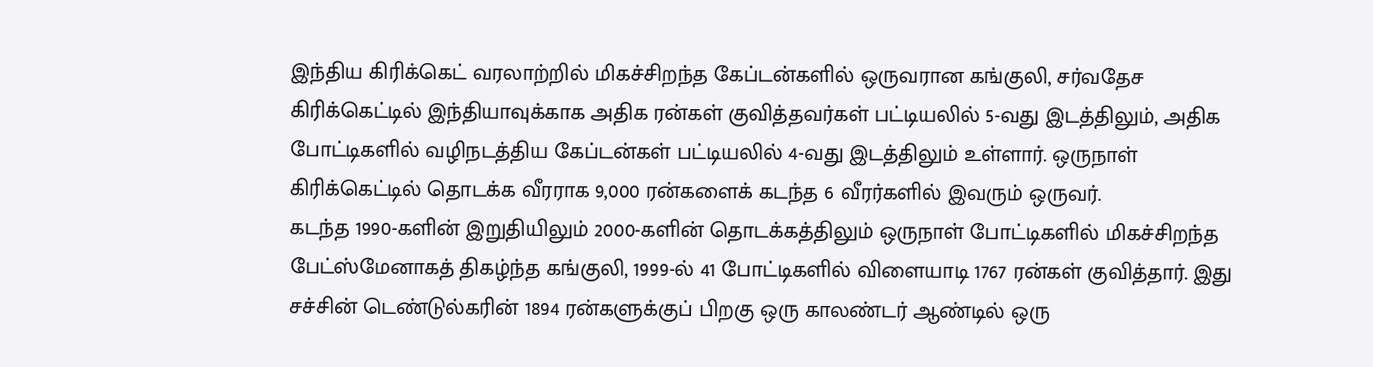இந்திய கிரிக்கெட் வரலாற்றில் மிகச்சிறந்த கேப்டன்களில் ஒருவரான கங்குலி, சர்வதேச கிரிக்கெட்டில் இந்தியாவுக்காக அதிக ரன்கள் குவித்தவர்கள் பட்டியலில் 5-வது இடத்திலும், அதிக போட்டிகளில் வழிநடத்திய கேப்டன்கள் பட்டியலில் 4-வது இடத்திலும் உள்ளார். ஒருநாள் கிரிக்கெட்டில் தொடக்க வீரராக 9,000 ரன்களைக் கடந்த 6 வீரர்களில் இவரும் ஒருவர்.
கடந்த 1990-களின் இறுதியிலும் 2000-களின் தொடக்கத்திலும் ஒருநாள் போட்டிகளில் மிகச்சிறந்த பேட்ஸ்மேனாகத் திகழ்ந்த கங்குலி, 1999-ல் 41 போட்டிகளில் விளையாடி 1767 ரன்கள் குவித்தார். இது சச்சின் டெண்டுல்கரின் 1894 ரன்களுக்குப் பிறகு ஒரு காலண்டர் ஆண்டில் ஒரு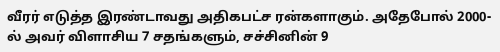வீரர் எடுத்த இரண்டாவது அதிகபட்ச ரன்களாகும். அதேபோல் 2000-ல் அவர் விளாசிய 7 சதங்களும், சச்சினின் 9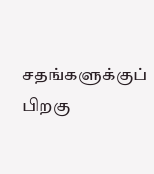சதங்களுக்குப் பிறகு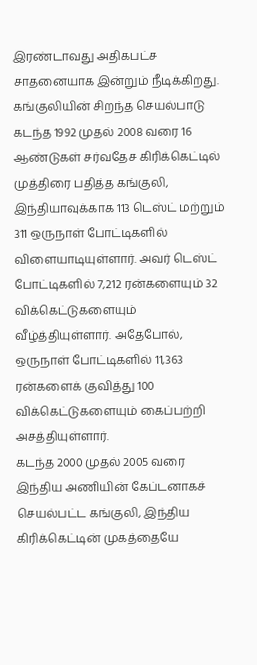இரண்டாவது அதிகபட்ச சாதனையாக இன்றும் நீடிக்கிறது.
கங்குலியின் சிறந்த செயல்பாடு
கடந்த 1992 முதல் 2008 வரை 16 ஆண்டுகள் சர்வதேச கிரிக்கெட்டில் முத்திரை பதித்த கங்குலி, இந்தியாவுக்காக 113 டெஸ்ட் மற்றும் 311 ஒருநாள் போட்டிகளில் விளையாடியுள்ளார். அவர் டெஸ்ட் போட்டிகளில் 7,212 ரன்களையும் 32 விக்கெட்டுகளையும் வீழ்த்தியுள்ளார். அதேபோல், ஒருநாள் போட்டிகளில் 11,363 ரன்களைக் குவித்து 100 விக்கெட்டுகளையும் கைப்பற்றி அசத்தியுள்ளார்.
கடந்த 2000 முதல் 2005 வரை இந்திய அணியின் கேப்டனாகச் செயல்பட்ட கங்குலி, இந்திய கிரிக்கெட்டின் முகத்தையே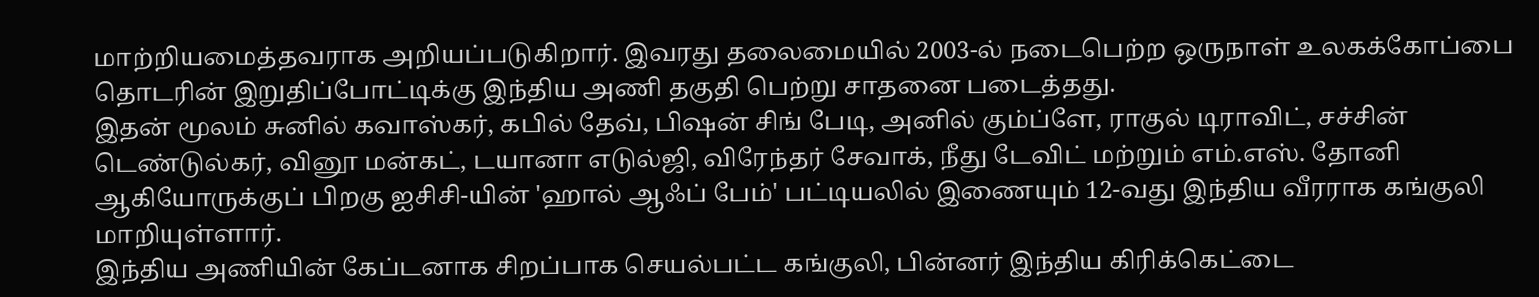மாற்றியமைத்தவராக அறியப்படுகிறார். இவரது தலைமையில் 2003-ல் நடைபெற்ற ஒருநாள் உலகக்கோப்பை தொடரின் இறுதிப்போட்டிக்கு இந்திய அணி தகுதி பெற்று சாதனை படைத்தது.
இதன் மூலம் சுனில் கவாஸ்கர், கபில் தேவ், பிஷன் சிங் பேடி, அனில் கும்ப்ளே, ராகுல் டிராவிட், சச்சின் டெண்டுல்கர், வினூ மன்கட், டயானா எடுல்ஜி, விரேந்தர் சேவாக், நீது டேவிட் மற்றும் எம்.எஸ். தோனி ஆகியோருக்குப் பிறகு ஐசிசி-யின் 'ஹால் ஆஃப் பேம்' பட்டியலில் இணையும் 12-வது இந்திய வீரராக கங்குலி மாறியுள்ளார்.
இந்திய அணியின் கேப்டனாக சிறப்பாக செயல்பட்ட கங்குலி, பின்னர் இந்திய கிரிக்கெட்டை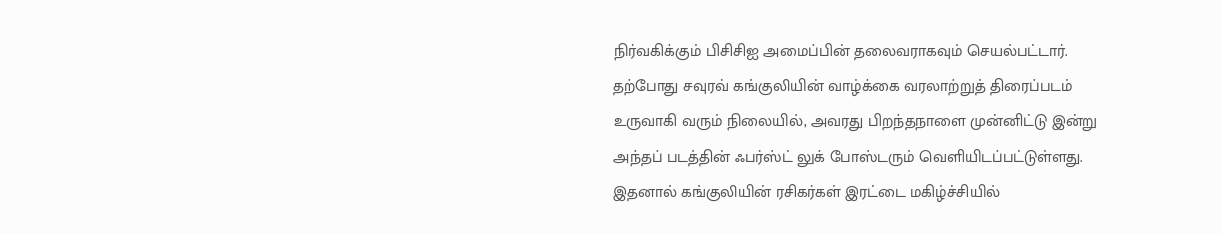நிர்வகிக்கும் பிசிசிஐ அமைப்பின் தலைவராகவும் செயல்பட்டார். தற்போது சவுரவ் கங்குலியின் வாழ்க்கை வரலாற்றுத் திரைப்படம் உருவாகி வரும் நிலையில், அவரது பிறந்தநாளை முன்னிட்டு இன்று அந்தப் படத்தின் ஃபர்ஸ்ட் லுக் போஸ்டரும் வெளியிடப்பட்டுள்ளது. இதனால் கங்குலியின் ரசிகர்கள் இரட்டை மகிழ்ச்சியில்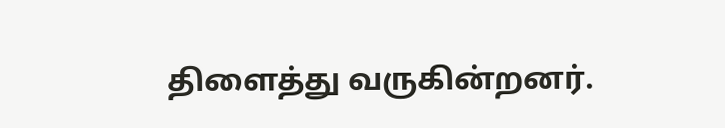திளைத்து வருகின்றனர்.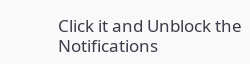Click it and Unblock the Notifications